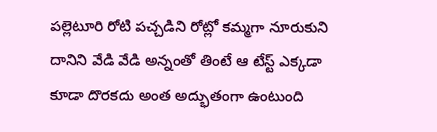పల్లెటూరి రోటి పచ్చడిని రోట్లో కమ్మగా నూరుకుని దానిని వేడి వేడి అన్నంతో తింటే ఆ టేస్ట్ ఎక్కడా కూడా దొరకదు అంత అద్భుతంగా ఉంటుంది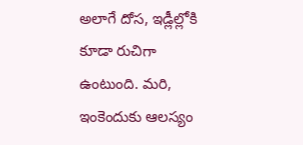అలాగే దోస, ఇడ్లీల్లోకి కూడా రుచిగా ఉంటుంది. మరి, ఇంకెందుకు ఆలస్యం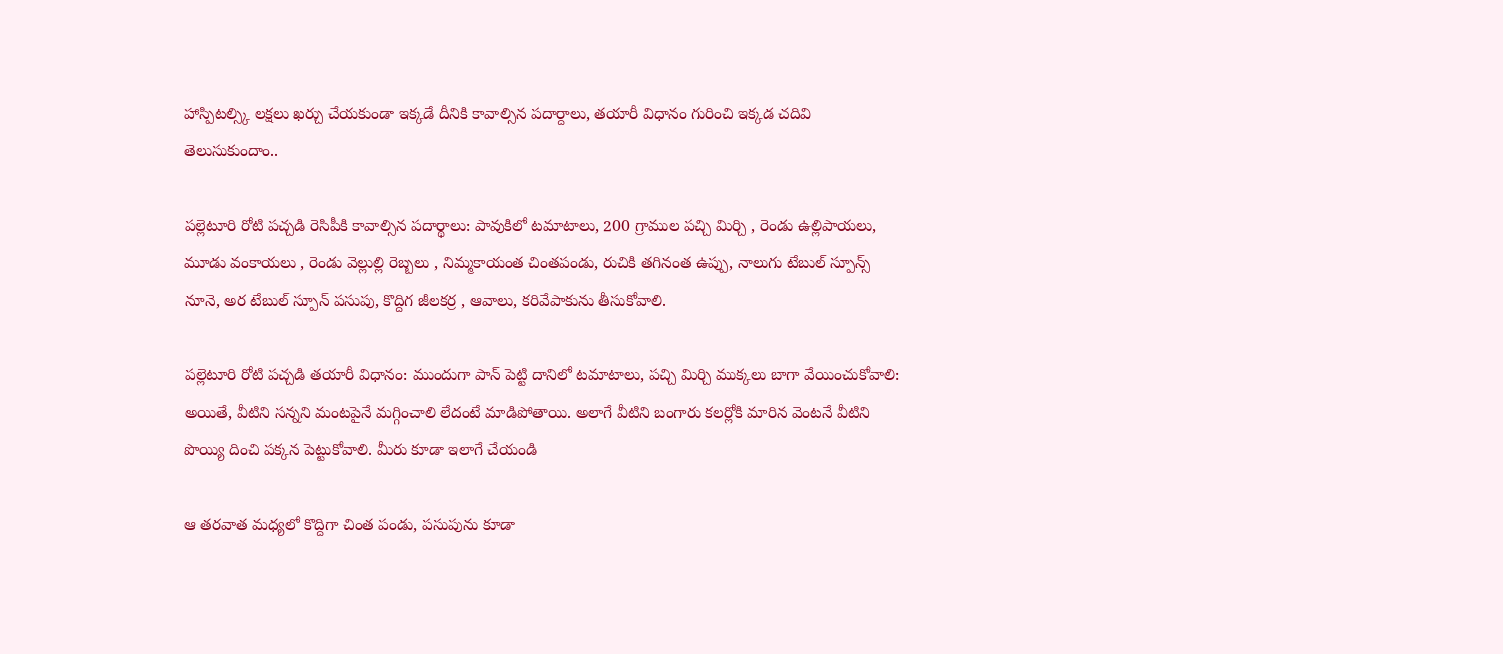హాస్పిటల్స్కి లక్షలు ఖర్చు చేయకుండా ఇక్కడే దీనికి కావాల్సిన పదార్దాలు, తయారీ విధానం గురించి ఇక్కడ చదివి తెలుసుకుందాం..

పల్లెటూరి రోటి పచ్చడి రెసిపీకి కావాల్సిన పదార్థాలు: పావుకిలో టమాటాలు, 200 గ్రాముల పచ్చి మిర్చి , రెండు ఉల్లిపాయలు, మూడు వంకాయలు , రెండు వెల్లుల్లి రెబ్బలు , నిమ్మకాయంత చింతపండు, రుచికి తగినంత ఉప్పు, నాలుగు టేబుల్ స్పూన్స్ నూనె, అర టేబుల్ స్పూన్ పసుపు, కొద్దిగ జీలకర్ర , ఆవాలు, కరివేపాకును తీసుకోవాలి.

పల్లెటూరి రోటి పచ్చడి తయారీ విధానం: ముందుగా పాన్ పెట్టి దానిలో టమాటాలు, పచ్చి మిర్చి ముక్కలు బాగా వేయించుకోవాలి: అయితే, వీటిని సన్నని మంటపైనే మగ్గించాలి లేదంటే మాడిపోతాయి. అలాగే వీటిని బంగారు కలర్లోకి మారిన వెంటనే వీటిని పొయ్యి దించి పక్కన పెట్టుకోవాలి. మీరు కూడా ఇలాగే చేయండి

ఆ తరవాత మధ్యలో కొద్దిగా చింత పండు, పసుపును కూడా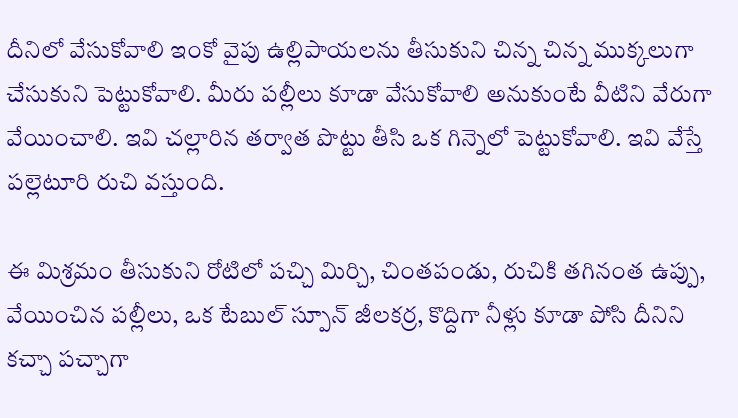దీనిలో వేసుకోవాలి ఇంకో వైపు ఉల్లిపాయలను తీసుకుని చిన్న చిన్న ముక్కలుగా చేసుకుని పెట్టుకోవాలి. మీరు పల్లీలు కూడా వేసుకోవాలి అనుకుంటే వీటిని వేరుగా వేయించాలి. ఇవి చల్లారిన తర్వాత పొట్టు తీసి ఒక గిన్నెలో పెట్టుకోవాలి. ఇవి వేస్తే పల్లెటూరి రుచి వస్తుంది.

ఈ మిశ్రమం తీసుకుని రోటిలో పచ్చి మిర్చి, చింతపండు, రుచికి తగినంత ఉప్పు, వేయించిన పల్లీలు, ఒక టేబుల్ స్పూన్ జీలకర్ర, కొద్దిగా నీళ్లు కూడా పోసి దీనిని కచ్చా పచ్చాగా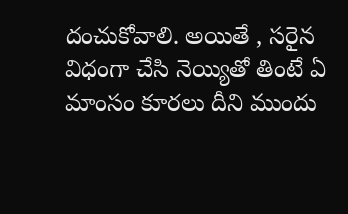దంచుకోవాలి. అయితే , సరైన విధంగా చేసి నెయ్యితో తింటే ఏ మాంసం కూరలు దీని ముందు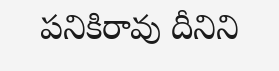పనికిరావు దీనిని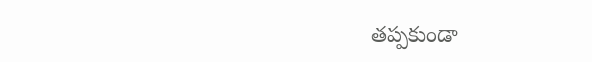తప్పకుండా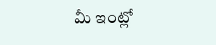మీ ఇంట్లో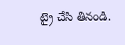ట్రై చేసి తినండి.